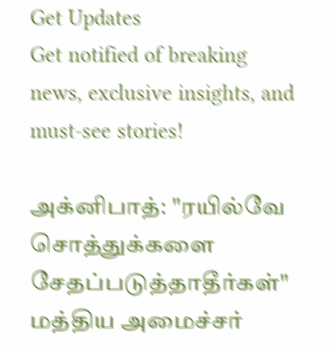Get Updates
Get notified of breaking news, exclusive insights, and must-see stories!

அக்னிபாத்: "ரயில்வே சொத்துக்களை சேதப்படுத்தாதீர்கள்" மத்திய அமைச்சர்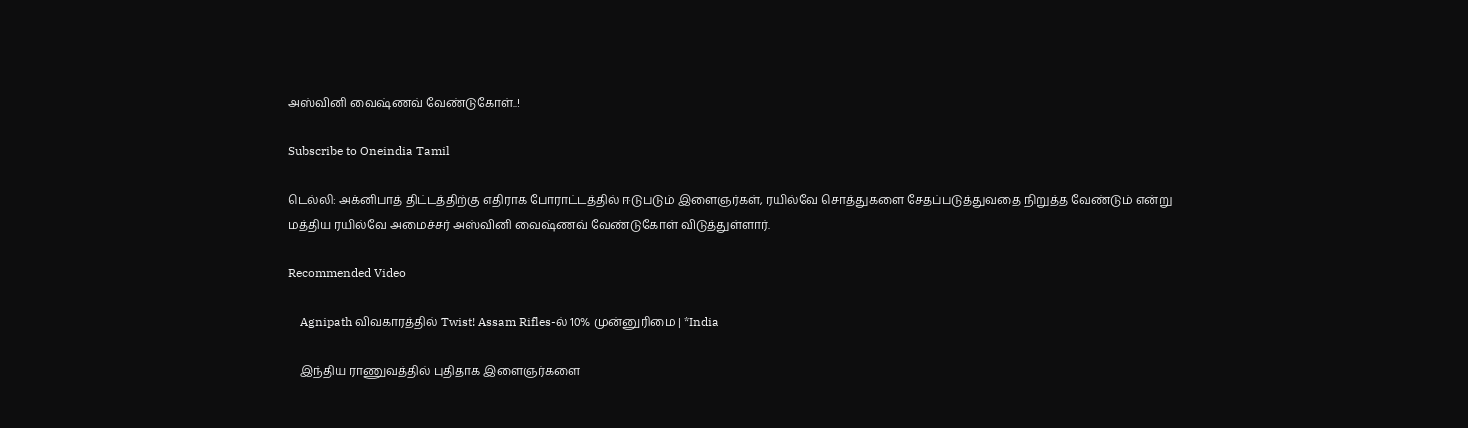அஸ்வினி வைஷ்ணவ் வேண்டுகோள்..!

Subscribe to Oneindia Tamil

டெல்லி: அக்னிபாத் திட்டத்திற்கு எதிராக போராட்டத்தில் ஈடுபடும் இளைஞர்கள், ரயில்வே சொத்துகளை சேதப்படுத்துவதை நிறுத்த வேண்டும் என்று மத்திய ரயில்வே அமைச்சர் அஸ்வினி வைஷ்ணவ் வேண்டுகோள் விடுத்துள்ளார்.

Recommended Video

    Agnipath விவகாரத்தில் Twist! Assam Rifles-ல் 10% முன்னுரிமை | *India

    இந்திய ராணுவத்தில் புதிதாக இளைஞர்களை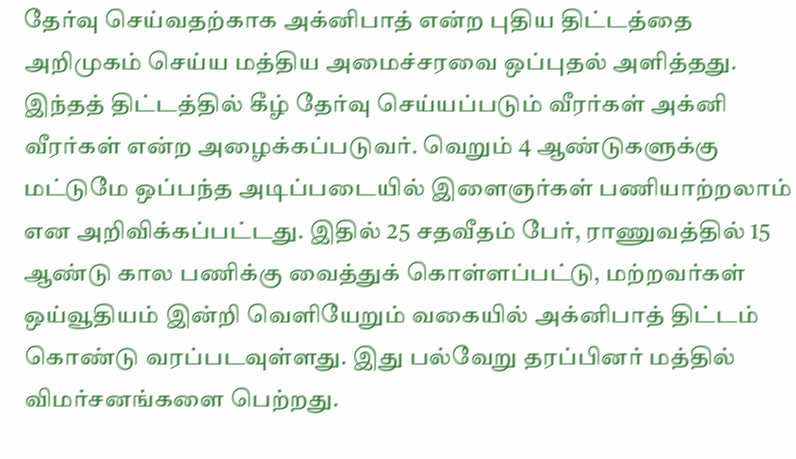தேர்வு செய்வதற்காக அக்னிபாத் என்ற புதிய திட்டத்தை அறிமுகம் செய்ய மத்திய அமைச்சரவை ஒப்புதல் அளித்தது. இந்தத் திட்டத்தில் கீழ் தேர்வு செய்யப்படும் வீரர்கள் அக்னி வீரர்கள் என்ற அழைக்கப்படுவர். வெறும் 4 ஆண்டுகளுக்கு மட்டுமே ஒப்பந்த அடிப்படையில் இளைஞர்கள் பணியாற்றலாம் என அறிவிக்கப்பட்டது. இதில் 25 சதவீதம் பேர், ராணுவத்தில் 15 ஆண்டு கால பணிக்கு வைத்துக் கொள்ளப்பட்டு, மற்றவர்கள் ஒய்வூதியம் இன்றி வெளியேறும் வகையில் அக்னிபாத் திட்டம் கொண்டு வரப்படவுள்ளது. இது பல்வேறு தரப்பினர் மத்தில் விமர்சனங்களை பெற்றது.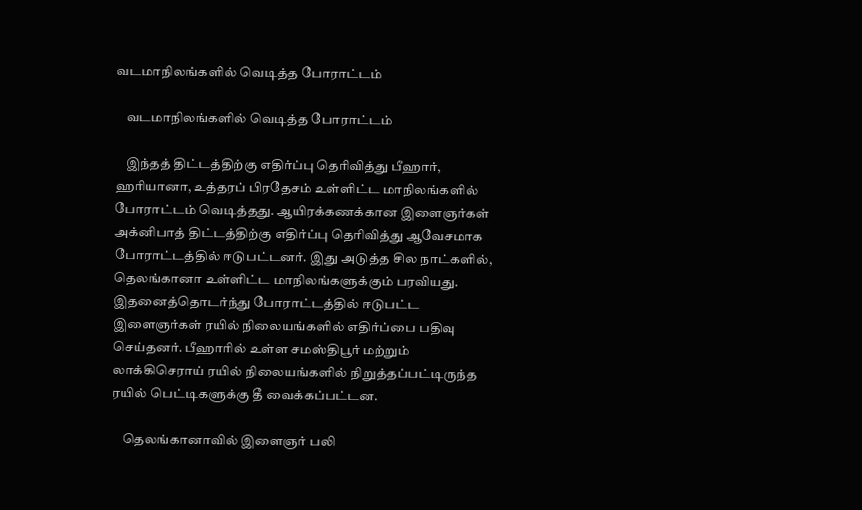வடமாநிலங்களில் வெடித்த போராட்டம்

    வடமாநிலங்களில் வெடித்த போராட்டம்

    இந்தத் திட்டத்திற்கு எதிர்ப்பு தெரிவித்து பீஹார், ஹரியானா, உத்தரப் பிரதேசம் உள்ளிட்ட மாநிலங்களில் போராட்டம் வெடித்தது. ஆயிரக்கணக்கான இளைஞர்கள் அக்னிபாத் திட்டத்திற்கு எதிர்ப்பு தெரிவித்து ஆவேசமாக போராட்டத்தில் ஈடுபட்டனர். இது அடுத்த சில நாட்களில், தெலங்கானா உள்ளிட்ட மாநிலங்களுக்கும் பரவியது. இதனைத்தொடர்ந்து போராட்டத்தில் ஈடுபட்ட இளைஞர்கள் ரயில் நிலையங்களில் எதிர்ப்பை பதிவு செய்தனர். பீஹாரில் உள்ள சமஸ்திபூர் மற்றும் லாக்கிசெராய் ரயில் நிலையங்களில் நிறுத்தப்பட்டிருந்த ரயில் பெட்டிகளுக்கு தீ வைக்கப்பட்டன.

    தெலங்கானாவில் இளைஞர் பலி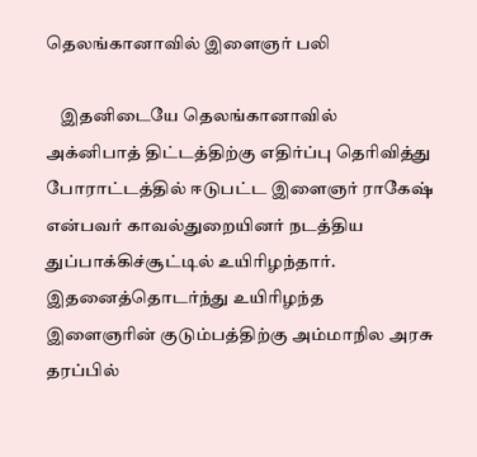தெலங்கானாவில் இளைஞர் பலி

    இதனிடையே தெலங்கானாவில் அக்னிபாத் திட்டத்திற்கு எதிர்ப்பு தெரிவித்து போராட்டத்தில் ஈடுபட்ட இளைஞர் ராகேஷ் என்பவர் காவல்துறையினர் நடத்திய துப்பாக்கிச்சூட்டில் உயிரிழந்தார். இதனைத்தொடர்ந்து உயிரிழந்த இளைஞரின் குடும்பத்திற்கு அம்மாநில அரசு தரப்பில்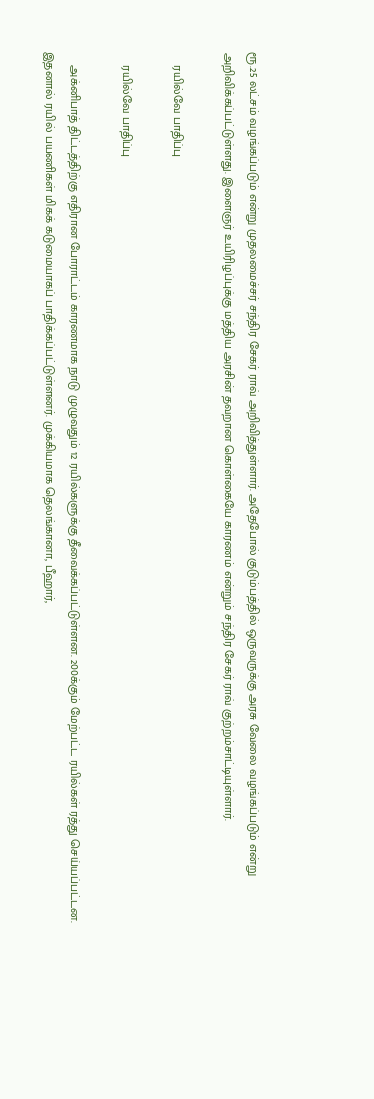ரூ.25 லட்சம் வழங்கப்படும் என்று முதலமைச்சர் சந்திர சேகர் ராவ் அறிவித்துள்ளார். அதேபோல் குடும்பத்தில் ஒருவருக்கு அரசு வேலை வழங்கப்படும் என்று அறிவிக்கப்பட்டுள்ளது. இளைஞர் உயிரிழப்புக்கு மத்திய அரசின் தவறான கொள்கையே காரணம் என்றும் சந்திர சேகர் ராவ் குற்றம்சாட்டியுள்ளார்.

    ரயில்வே பாதிப்பு

    ரயில்வே பாதிப்பு

    அக்னிபாத் திட்டத்திற்கு எதிரான போராட்டம் காரணமாக நாடு முழுவதும் 12 ரயில்களுக்கு தீவைக்கப்பட்டுள்ளன. 200க்கும் மேற்பட்ட ரயில்கள் ரத்து செய்யப்பட்டன. இதனால் ரயில் பயணிகள் மிகக் கடுமையாகப் பாதிக்கப்பட்டுள்ளனர். முக்கியமாக தெலங்கானா, பீஹார்,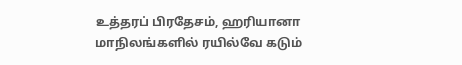உத்தரப் பிரதேசம், ஹரியானா மாநிலங்களில் ரயில்வே கடும்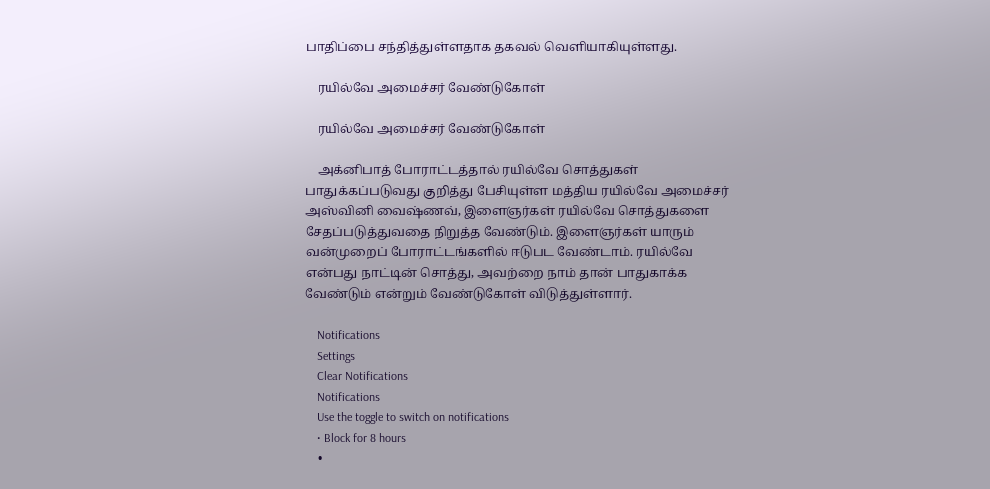பாதிப்பை சந்தித்துள்ளதாக தகவல் வெளியாகியுள்ளது.

    ரயில்வே அமைச்சர் வேண்டுகோள்

    ரயில்வே அமைச்சர் வேண்டுகோள்

    அக்னிபாத் போராட்டத்தால் ரயில்வே சொத்துகள் பாதுக்கப்படுவது குறித்து பேசியுள்ள மத்திய ரயில்வே அமைச்சர் அஸ்வினி வைஷ்ணவ், இளைஞர்கள் ரயில்வே சொத்துகளை சேதப்படுத்துவதை நிறுத்த வேண்டும். இளைஞர்கள் யாரும் வன்முறைப் போராட்டங்களில் ஈடுபட வேண்டாம். ரயில்வே என்பது நாட்டின் சொத்து, அவற்றை நாம் தான் பாதுகாக்க வேண்டும் என்றும் வேண்டுகோள் விடுத்துள்ளார்.

    Notifications
    Settings
    Clear Notifications
    Notifications
    Use the toggle to switch on notifications
    • Block for 8 hours
    •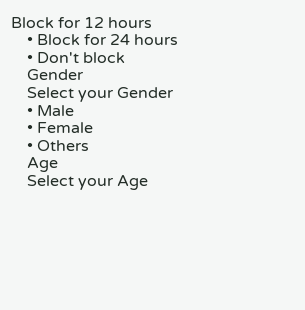Block for 12 hours
    • Block for 24 hours
    • Don't block
    Gender
    Select your Gender
    • Male
    • Female
    • Others
    Age
    Select your Age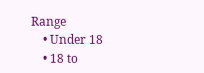Range
    • Under 18
    • 18 to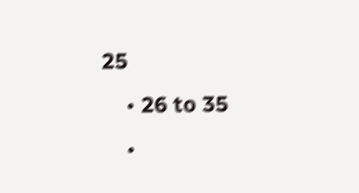25
    • 26 to 35
    •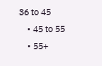36 to 45
    • 45 to 55
    • 55+